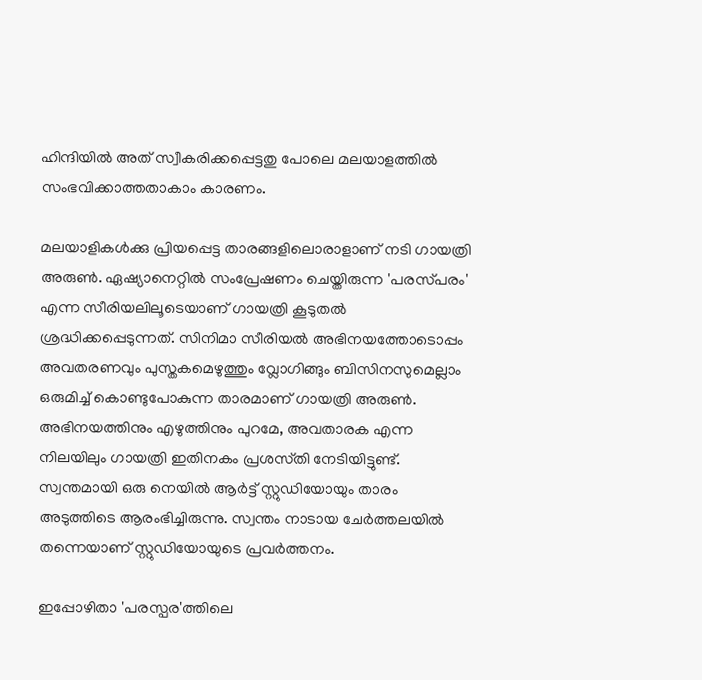ഹിന്ദിയിൽ അത് സ്വീകരിക്കപ്പെട്ടതു പോലെ മലയാളത്തിൽ സംഭവിക്കാത്തതാകാം കാരണം.

മലയാളികൾക്കു പ്രിയപ്പെട്ട താരങ്ങളിലൊരാളാണ് നടി ഗായത്രി അരുൺ. ഏഷ്യാനെറ്റിൽ സംപ്രേഷണം ചെയ്തിരുന്ന 'പരസ്‍പരം' എന്ന സീരിയലിലൂടെയാണ് ഗായത്രി കൂടുതൽ ശ്രദ്ധിക്കപ്പെടുന്നത്. സിനിമാ സീരിയൽ അഭിനയത്തോടൊപ്പം അവതരണവും പുസ്തകമെഴുത്തും വ്ലോഗിങ്ങും ബിസിനസുമെല്ലാം ഒരുമിച്ച് കൊണ്ടുപോകുന്ന താരമാണ് ഗായത്രി അരുൺ. അഭിനയത്തിനും എഴുത്തിനും പുറമേ, അവതാരക എന്ന നിലയിലും ഗായത്രി ഇതിനകം പ്രശസ്‍തി നേടിയിട്ടുണ്ട്. സ്വന്തമായി ഒരു നെയിൽ ആർട്ട് സ്റ്റുഡിയോയും താരം അടുത്തിടെ ആരംഭിച്ചിരുന്നു. സ്വന്തം നാടായ ചേർത്തലയിൽ തന്നെയാണ് സ്റ്റുഡിയോയുടെ പ്രവർത്തനം.

ഇപ്പോഴിതാ 'പരസ്പര'ത്തിലെ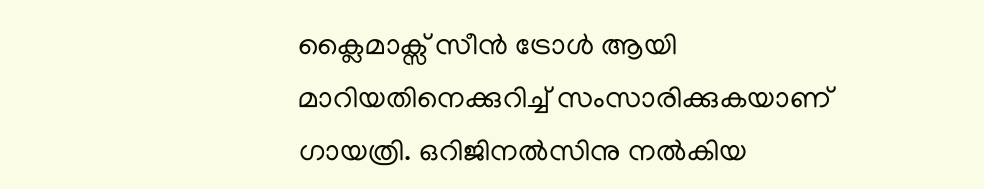ക്ലൈമാക്സ് സീൻ ട്രോൾ ആയി മാറിയതിനെക്കുറിച്ച് സംസാരിക്കുകയാണ് ഗായത്രി. ഒറിജിനൽസിനു നൽകിയ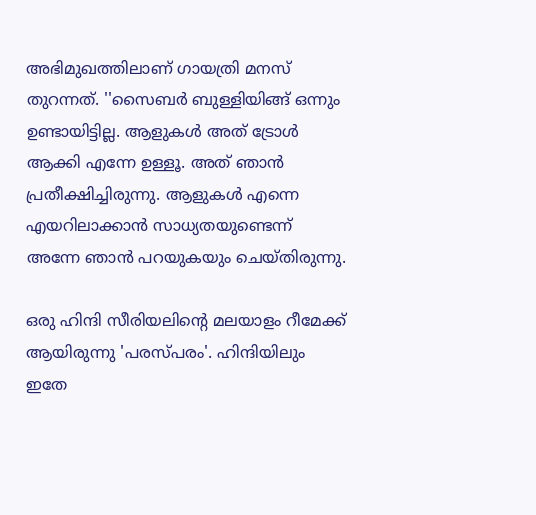അഭിമുഖത്തിലാണ് ഗായത്രി മനസ് തുറന്നത്. ''സൈബർ ബുള്ളിയിങ്ങ് ഒന്നും ഉണ്ടായിട്ടില്ല. ആളുകൾ അത് ട്രോൾ ആക്കി എന്നേ ഉള്ളൂ. അത് ഞാൻ പ്രതീക്ഷിച്ചിരുന്നു. ആളുകൾ എന്നെ എയറിലാക്കാൻ സാധ്യതയുണ്ടെന്ന് അന്നേ ഞാൻ പറയുകയും ചെയ്തിരുന്നു.

ഒരു ഹിന്ദി സീരിയലിന്റെ മലയാളം റീമേക്ക് ആയിരുന്നു 'പരസ്‍പരം'. ഹിന്ദിയിലും ഇതേ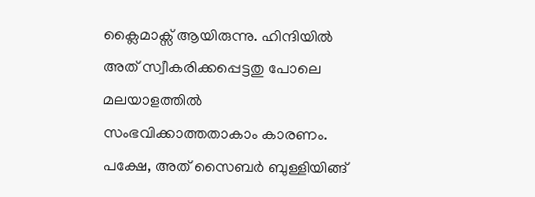ക്ലൈമാക്സ് ആയിരുന്നു. ഹിന്ദിയിൽ അത് സ്വീകരിക്കപ്പെട്ടതു പോലെ മലയാളത്തിൽ സംഭവിക്കാത്തതാകാം കാരണം. പക്ഷേ, അത് സൈബർ ബുള്ളിയിങ്ങ്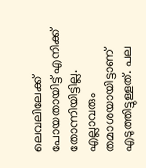ലെവലിലേക്ക് പോയതായിട്ട് എനിക്ക് തോന്നിയിട്ടില്ല. എല്ലാവരും തമാശയായിട്ടാണ് എടുത്തിട്ടുള്ളത്. പല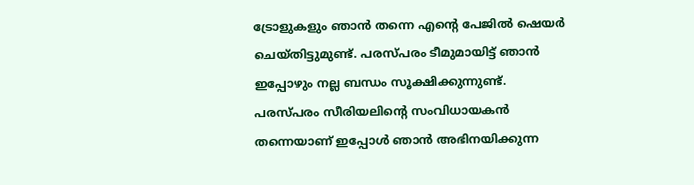ട്രോളുകളും ഞാൻ തന്നെ എന്റെ പേജിൽ ഷെയർ ചെയ്തിട്ടുമുണ്ട്. പരസ്‍പരം ടീമുമായിട്ട് ഞാൻ ഇപ്പോഴും നല്ല ബന്ധം സൂക്ഷിക്കുന്നുണ്ട്. പരസ്‍പരം സീരിയലിന്റെ സംവിധായകൻ തന്നെയാണ് ഇപ്പോൾ ഞാൻ അഭിനയിക്കുന്ന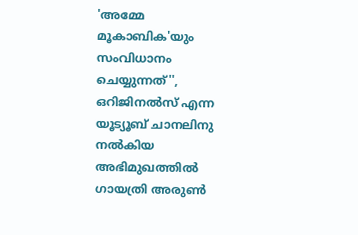'അമ്മേ മൂകാബിക'യും സംവിധാനം ചെയ്യുന്നത്'', ഒറിജിനൽസ് എന്ന യൂട്യൂബ് ചാനലിനു നൽകിയ അഭിമുഖത്തിൽ ഗായത്രി അരുൺ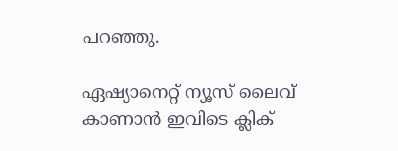പറ‌ഞ്ഞു.

ഏഷ്യാനെറ്റ് ന്യൂസ് ലൈവ് കാണാന്‍ ഇവിടെ ക്ലിക്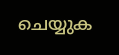ചെയ്യുക